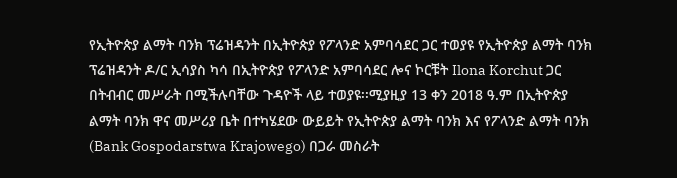የኢትዮጵያ ልማት ባንክ ፕሬዝዳንት በኢትዮጵያ የፖላንድ አምባሳደር ጋር ተወያዩ የኢትዮጵያ ልማት ባንክ ፕሬዝዳንት ዶ/ር ኢሳያስ ካሳ በኢትዮጵያ የፖላንድ አምባሳደር ሎና ኮርቹት Ilona Korchut ጋር በትብብር መሥራት በሚችሉባቸው ጉዳዮች ላይ ተወያዩ፡፡ሚያዚያ 13 ቀን 2018 ዓ.ም በኢትዮጵያ ልማት ባንክ ዋና መሥሪያ ቤት በተካሄደው ውይይት የኢትዮጵያ ልማት ባንክ እና የፖላንድ ልማት ባንክ (Bank Gospodarstwa Krajowego) በጋራ መስራት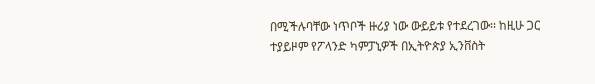በሚችሉባቸው ነጥቦች ዙሪያ ነው ውይይቱ የተደረገው፡፡ ከዚሁ ጋር ተያይዞም የፖላንድ ካምፓኒዎች በኢትዮጵያ ኢንቨስት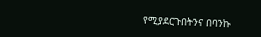የሚያደርጉበትንና በባንኩ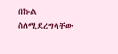በኩል ስለሚደረግላቸው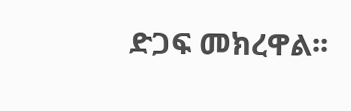ድጋፍ መክረዋል፡፡